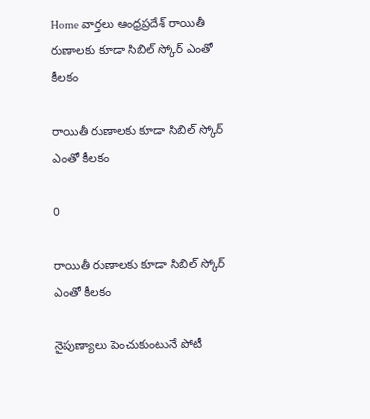Home వార్తలు ఆంధ్రప్రదేశ్‌ రాయితీ రుణాలకు కూడా సిబిల్ స్కోర్ ఎంతో కీలకం

రాయితీ రుణాలకు కూడా సిబిల్ స్కోర్ ఎంతో కీలకం

0

రాయితీ రుణాలకు కూడా సిబిల్ స్కోర్ ఎంతో కీలకం

నైపుణ్యాలు పెంచుకుంటునే పోటీ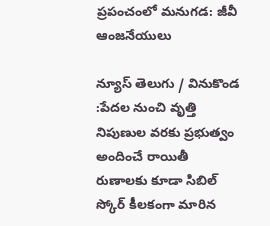ప్రపంచంలో మనుగడ: జీవీ ఆంజనేయులు

న్యూస్ తెలుగు / వినుకొండ :పేదల నుంచి వృత్తి నిపుణుల వరకు ప్రభుత్వం అందించే రాయితీ రుణాలకు కూడా సిబిల్ స్కోర్ కీలకంగా మారిన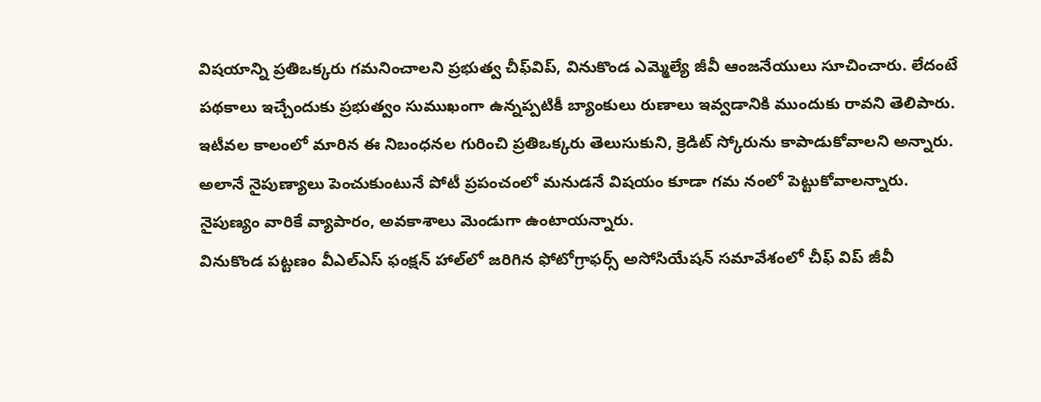విషయాన్ని ప్రతిఒక్కరు గమనించాలని ప్రభుత్వ చీఫ్‌విప్‌, వినుకొండ ఎమ్మెల్యే జీవీ ఆంజనేయులు సూచించారు. లేదంటే పథకాలు ఇచ్చేందుకు ప్రభుత్వం సుముఖంగా ఉన్నప్పటికీ బ్యాంకులు రుణాలు ఇవ్వడానికి ముందుకు రావని తెలిపారు. ఇటీవల కాలంలో మారిన ఈ నిబంధనల గురించి ప్రతిఒక్కరు తెలుసుకుని, క్రెడిట్ స్కోరును కాపాడుకోవాలని అన్నారు. అలానే నైపుణ్యాలు పెంచుకుంటునే పోటీ ప్రపంచంలో మనుడనే విషయం కూడా గమ నంలో పెట్టుకోవాలన్నారు. నైపుణ్యం వారికే వ్యాపారం, అవకాశాలు మెండుగా ఉంటాయన్నారు.
వినుకొండ పట్టణం వీఎల్‌ఎస్‌ ఫంక్షన్ హాల్‌లో జరిగిన ఫోటోగ్రాఫర్స్ అసోసియేషన్ సమావేశంలో చీఫ్ విప్ జీవీ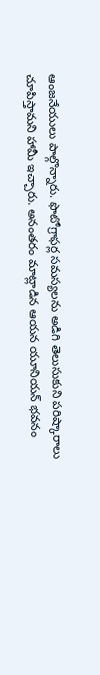ఆంజనేయులు పాల్గొన్నారు. ఫొటోగ్రాఫర్ల సమస్యలను అడిగి తెలుసుకుని పరిష్కారాలు చూపిస్తామని హామీ ఇచ్చారు. అనంతరం మాట్లాడిన ఆయన యూనియన్ భవనం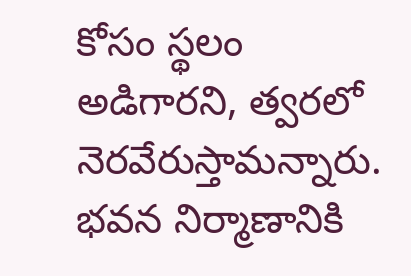కోసం స్థలం అడిగారని, త్వరలో నెరవేరుస్తామన్నారు. భవన నిర్మాణానికి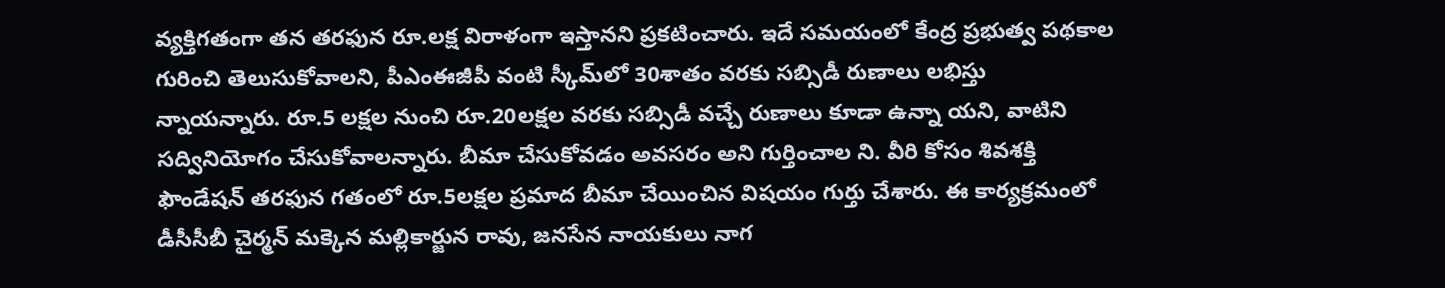వ్యక్తిగతంగా తన తరఫున రూ.లక్ష విరాళంగా ఇస్తానని ప్రకటించారు. ఇదే సమయంలో కేంద్ర ప్రభుత్వ పథకాల గురించి తెలుసుకోవాలని, పీఎంఈజీపీ వంటి స్కీమ్‌లో 30శాతం వరకు సబ్సిడీ రుణాలు లభిస్తు న్నాయన్నారు. రూ.5 లక్షల నుంచి రూ.20లక్షల వరకు సబ్సిడీ వచ్చే రుణాలు కూడా ఉన్నా యని, వాటిని సద్వినియోగం చేసుకోవాలన్నారు. బీమా చేసుకోవడం అవసరం అని గుర్తించాల ని. వీరి కోసం శివశక్తి ఫౌండేషన్ తరఫున గతంలో రూ.5లక్షల ప్రమాద బీమా చేయించిన విషయం గుర్తు చేశారు. ఈ కార్యక్రమంలో డీసీసీబీ చైర్మన్ మక్కెన మల్లికార్జున రావు, జనసేన నాయకులు నాగ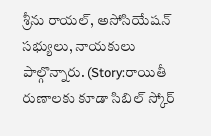శ్రీను రాయల్, అసోసియేషన్ సభ్యులు, నాయకులు పాల్గొన్నారు. (Story:రాయితీ రుణాలకు కూడా సిబిల్ స్కోర్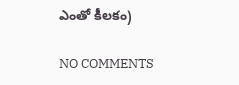ఎంతో కీలకం)

NO COMMENTS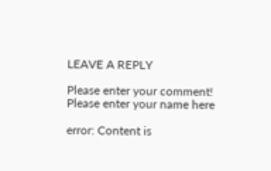LEAVE A REPLY

Please enter your comment!
Please enter your name here

error: Content is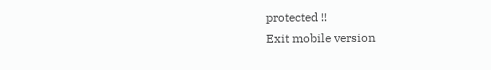protected !!
Exit mobile version